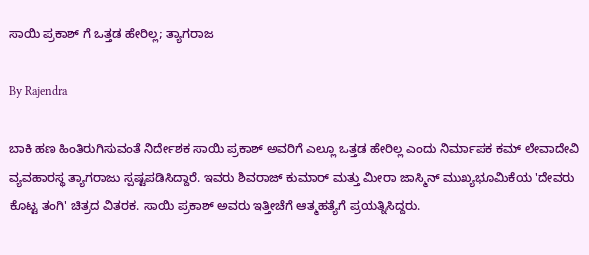ಸಾಯಿ ಪ್ರಕಾಶ್ ಗೆ ಒತ್ತಡ ಹೇರಿಲ್ಲ; ತ್ಯಾಗರಾಜ

By Rajendra

ಬಾಕಿ ಹಣ ಹಿಂತಿರುಗಿಸುವಂತೆ ನಿರ್ದೇಶಕ ಸಾಯಿ ಪ್ರಕಾಶ್ ಅವರಿಗೆ ಎಲ್ಲೂ ಒತ್ತಡ ಹೇರಿಲ್ಲ ಎಂದು ನಿರ್ಮಾಪಕ ಕಮ್ ಲೇವಾದೇವಿ ವ್ಯವಹಾರಸ್ಥ ತ್ಯಾಗರಾಜು ಸ್ಪಷ್ಟಪಡಿಸಿದ್ದಾರೆ. ಇವರು ಶಿವರಾಜ್ ಕುಮಾರ್ ಮತ್ತು ಮೀರಾ ಜಾಸ್ಮಿನ್ ಮುಖ್ಯಭೂಮಿಕೆಯ 'ದೇವರು ಕೊಟ್ಟ ತಂಗಿ' ಚಿತ್ರದ ವಿತರಕ. ಸಾಯಿ ಪ್ರಕಾಶ್ ಅವರು ಇತ್ತೀಚೆಗೆ ಆತ್ಮಹತ್ಯೆಗೆ ಪ್ರಯತ್ನಿಸಿದ್ದರು.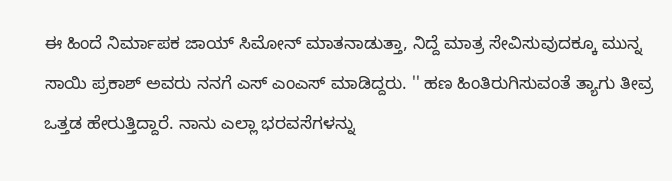ಈ ಹಿಂದೆ ನಿರ್ಮಾಪಕ ಜಾಯ್ ಸಿಮೋನ್ ಮಾತನಾಡುತ್ತಾ, ನಿದ್ದೆ ಮಾತ್ರ ಸೇವಿಸುವುದಕ್ಕೂ ಮುನ್ನ ಸಾಯಿ ಪ್ರಕಾಶ್ ಅವರು ನನಗೆ ಎಸ್ ಎಂಎಸ್ ಮಾಡಿದ್ದರು. '' ಹಣ ಹಿಂತಿರುಗಿಸುವಂತೆ ತ್ಯಾಗು ತೀವ್ರ ಒತ್ತಡ ಹೇರುತ್ತಿದ್ದಾರೆ. ನಾನು ಎಲ್ಲಾ ಭರವಸೆಗಳನ್ನು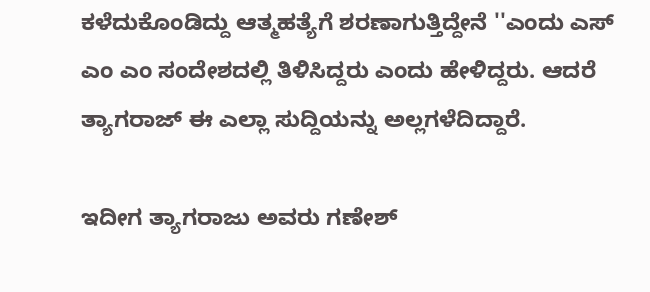ಕಳೆದುಕೊಂಡಿದ್ದು ಆತ್ಮಹತ್ಯೆಗೆ ಶರಣಾಗುತ್ತಿದ್ದೇನೆ ''ಎಂದು ಎಸ್ ಎಂ ಎಂ ಸಂದೇಶದಲ್ಲಿ ತಿಳಿಸಿದ್ದರು ಎಂದು ಹೇಳಿದ್ದರು. ಆದರೆ ತ್ಯಾಗರಾಜ್ ಈ ಎಲ್ಲಾ ಸುದ್ದಿಯನ್ನು ಅಲ್ಲಗಳೆದಿದ್ದಾರೆ.

ಇದೀಗ ತ್ಯಾಗರಾಜು ಅವರು ಗಣೇಶ್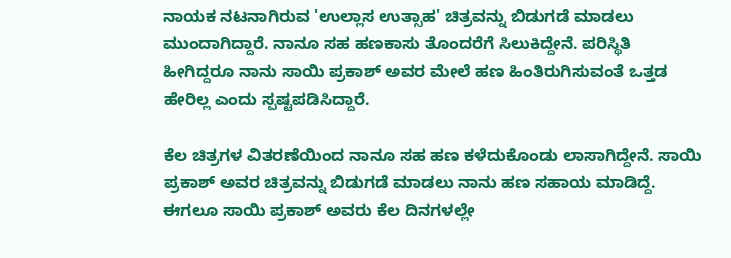ನಾಯಕ ನಟನಾಗಿರುವ 'ಉಲ್ಲಾಸ ಉತ್ಸಾಹ' ಚಿತ್ರವನ್ನು ಬಿಡುಗಡೆ ಮಾಡಲು ಮುಂದಾಗಿದ್ದಾರೆ. ನಾನೂ ಸಹ ಹಣಕಾಸು ತೊಂದರೆಗೆ ಸಿಲುಕಿದ್ದೇನೆ. ಪರಿಸ್ಥಿತಿ ಹೀಗಿದ್ದರೂ ನಾನು ಸಾಯಿ ಪ್ರಕಾಶ್ ಅವರ ಮೇಲೆ ಹಣ ಹಿಂತಿರುಗಿಸುವಂತೆ ಒತ್ತಡ ಹೇರಿಲ್ಲ ಎಂದು ಸ್ಪಷ್ಟಪಡಿಸಿದ್ದಾರೆ.

ಕೆಲ ಚಿತ್ರಗಳ ವಿತರಣೆಯಿಂದ ನಾನೂ ಸಹ ಹಣ ಕಳೆದುಕೊಂಡು ಲಾಸಾಗಿದ್ದೇನೆ. ಸಾಯಿ ಪ್ರಕಾಶ್ ಅವರ ಚಿತ್ರವನ್ನು ಬಿಡುಗಡೆ ಮಾಡಲು ನಾನು ಹಣ ಸಹಾಯ ಮಾಡಿದ್ದೆ. ಈಗಲೂ ಸಾಯಿ ಪ್ರಕಾಶ್ ಅವರು ಕೆಲ ದಿನಗಳಲ್ಲೇ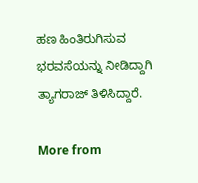ಹಣ ಹಿಂತಿರುಗಿಸುವ ಭರವಸೆಯನ್ನು ನೀಡಿದ್ದಾಗಿ ತ್ಯಾಗರಾಜ್ ತಿಳಿಸಿದ್ದಾರೆ.

More from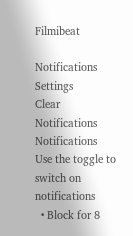Filmibeat

Notifications
Settings
Clear Notifications
Notifications
Use the toggle to switch on notifications
  • Block for 8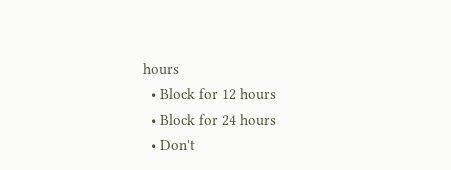hours
  • Block for 12 hours
  • Block for 24 hours
  • Don't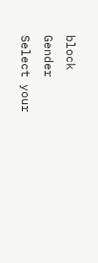block
Gender
Select your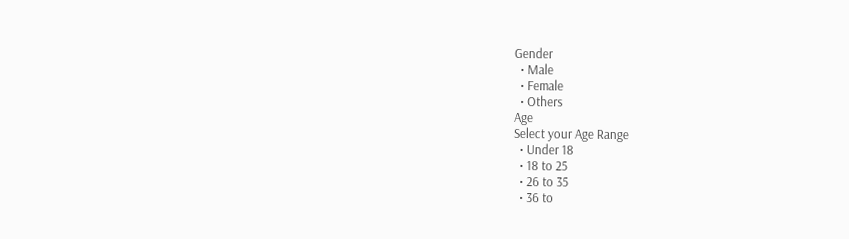Gender
  • Male
  • Female
  • Others
Age
Select your Age Range
  • Under 18
  • 18 to 25
  • 26 to 35
  • 36 to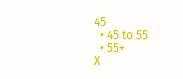45
  • 45 to 55
  • 55+
X